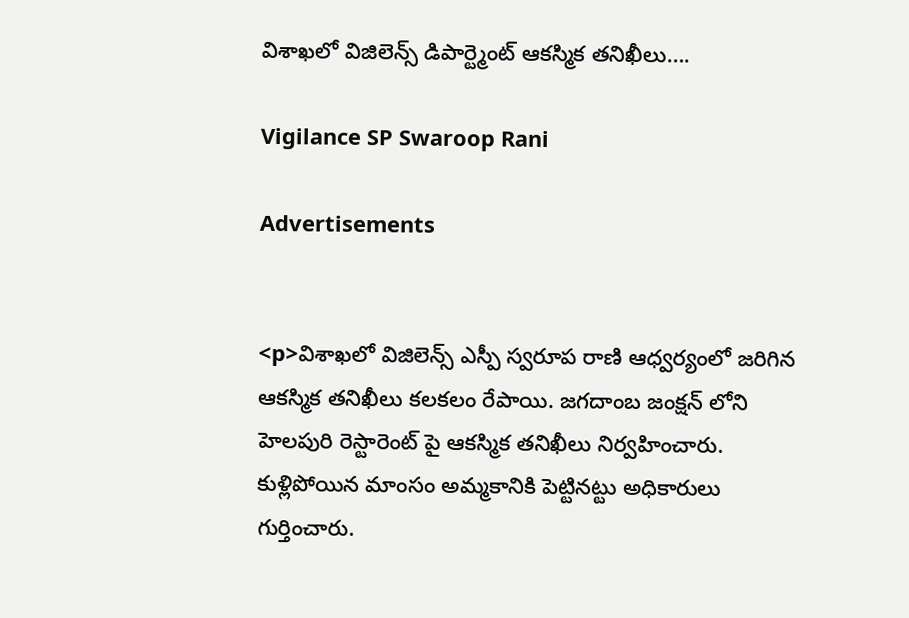విశాఖలో విజిలెన్స్ డిపార్ట్మెంట్ ఆకస్మిక తనిఖీలు….

Vigilance SP Swaroop Rani

Advertisements


<p>విశాఖలో విజిలెన్స్ ఎస్పీ స్వరూప రాణి ఆధ్వర్యంలో జరిగిన ఆకస్మిక తనిఖీలు కలకలం రేపాయి. జగదాంబ జంక్షన్ లోని హెలపురి రెస్టారెంట్ పై ఆకస్మిక తనిఖీలు నిర్వహించారు. కుళ్లిపోయిన మాంసం అమ్మకానికి పెట్టినట్టు అధికారులు గుర్తించారు.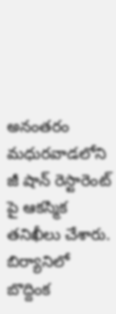అనంతరం మధురవాడలోని జీ షాన్ రెస్టారెంట్ పై ఆకస్మిక తనిఖీలు చేశారు. బిర్యానిలో బొద్దింక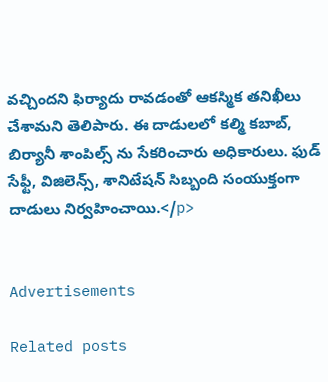వచ్చిందని ఫిర్యాదు రావడంతో ఆకస్మిక తనిఖీలు చేశామని తెలిపారు. ఈ దాడులలో కల్మి కబాబ్, బిర్యానీ శాంపిల్స్ ను సేకరించారు అధికారులు. ఫుడ్ సేఫ్టీ, విజిలెన్స్, శానిటేషన్ సిబ్బంది సంయుక్తంగా దాడులు నిర్వహించాయి.</p>


Advertisements

Related posts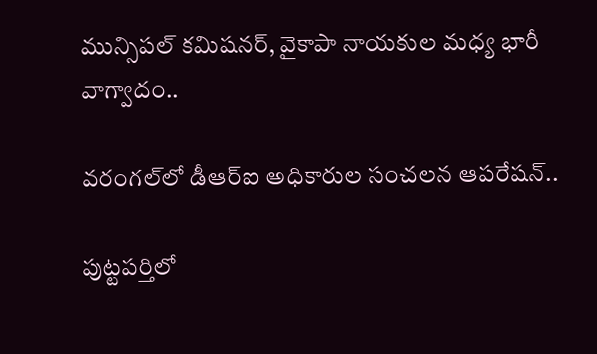మున్సిపల్ కమిషనర్, వైకాపా నాయకుల మధ్య భారీ వాగ్వాదం..

వరంగల్‌లో డీఆర్‌ఐ అధికారుల సంచలన ఆపరేషన్..

పుట్టపర్తిలో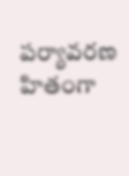పర్యావరణ హితంగా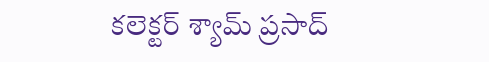కలెక్టర్ శ్యామ్ ప్రసాద్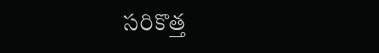సరికొత్త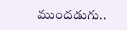ముందడుగు..